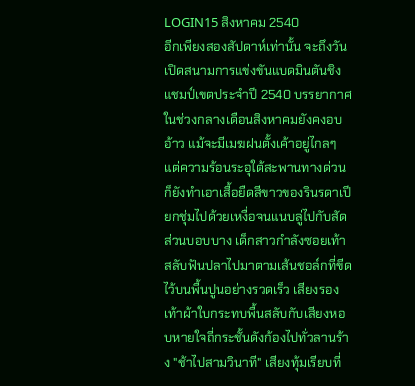LOGIN15 สิงหาคม 2540
อีกเพียงสองสัปดาห์เท่านั้น จะถึงวันเปิดสนามการแข่งขันแบดมินตันชิงแชมป์เขตประจำปี 2540 บรรยากาศในช่วงกลางเดือนสิงหาคมยังคงอบอ้าว แม้จะมีเมฆฝนตั้งเค้าอยู่ไกลๆ แต่ความร้อนระอุใต้สะพานทางด่วนก็ยังทำเอาเสื้อยืดสีขาวของรินรดาเปียกชุ่มไปด้วยเหงื่อจนแนบลู่ไปกับสัดส่วนบอบบาง เด็กสาวกำลังซอยเท้าสลับฟันปลาไปมาตามเส้นชอล์กที่ขีดไว้บนพื้นปูนอย่างรวดเร็ว เสียงรองเท้าผ้าใบกระทบพื้นสลับกับเสียงหอบหายใจถี่กระชั้นดังก้องไปทั่วลานร้าง "ช้าไปสามวินาที" เสียงทุ้มเรียบที่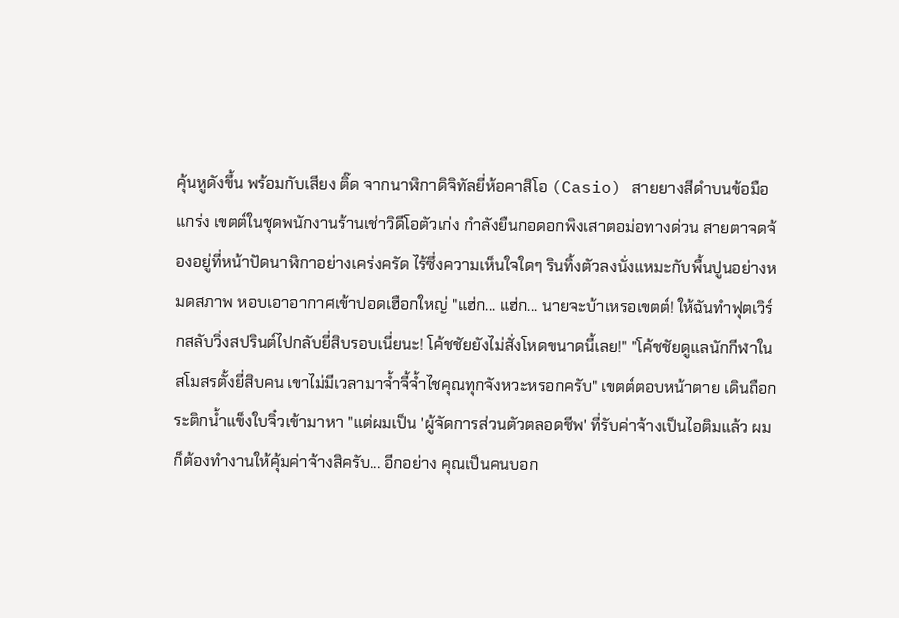คุ้นหูดังขึ้น พร้อมกับเสียง ติ๊ด จากนาฬิกาดิจิทัลยี่ห้อคาสิโอ (Casio) สายยางสีดำบนข้อมือแกร่ง เขตต์ในชุดพนักงานร้านเช่าวิดีโอตัวเก่ง กำลังยืนกอดอกพิงเสาตอม่อทางด่วน สายตาจดจ้องอยู่ที่หน้าปัดนาฬิกาอย่างเคร่งครัด ไร้ซึ่งความเห็นใจใดๆ รินทิ้งตัวลงนั่งแหมะกับพื้นปูนอย่างหมดสภาพ หอบเอาอากาศเข้าปอดเฮือกใหญ่ "แฮ่ก... แฮ่ก... นายจะบ้าเหรอเขตต์! ให้ฉันทำฟุตเวิร์กสลับวิ่งสปรินต์ไปกลับยี่สิบรอบเนี่ยนะ! โค้ชชัยยังไม่สั่งโหดขนาดนี้เลย!" "โค้ชชัยดูแลนักกีฬาในสโมสรตั้งยี่สิบคน เขาไม่มีเวลามาจ้ำจี้จ้ำไชคุณทุกจังหวะหรอกครับ" เขตต์ตอบหน้าตาย เดินถือกระติกน้ำแข็งใบจิ๋วเข้ามาหา "แต่ผมเป็น 'ผู้จัดการส่วนตัวตลอดชีพ' ที่รับค่าจ้างเป็นไอติมแล้ว ผมก็ต้องทำงานให้คุ้มค่าจ้างสิครับ... อีกอย่าง คุณเป็นคนบอก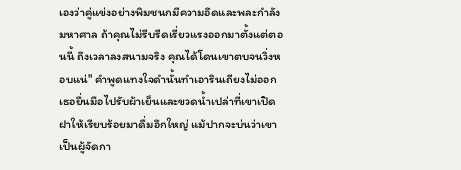เองว่าคู่แข่งอย่างพิมชนกมีความอึดและพละกำลังมหาศาล ถ้าคุณไม่รีบรีดเรี่ยวแรงออกมาตั้งแต่ตอนนี้ ถึงเวลาลงสนามจริง คุณได้โดนเขาตบจนวิ่งหอบแน่" คำพูดแทงใจดำนั้นทำเอารินเถียงไม่ออก เธอยื่นมือไปรับผ้าเย็นและขวดน้ำเปล่าที่เขาเปิดฝาให้เรียบร้อยมาดื่มอึกใหญ่ แม้ปากจะบ่นว่าเขาเป็นผู้จัดกา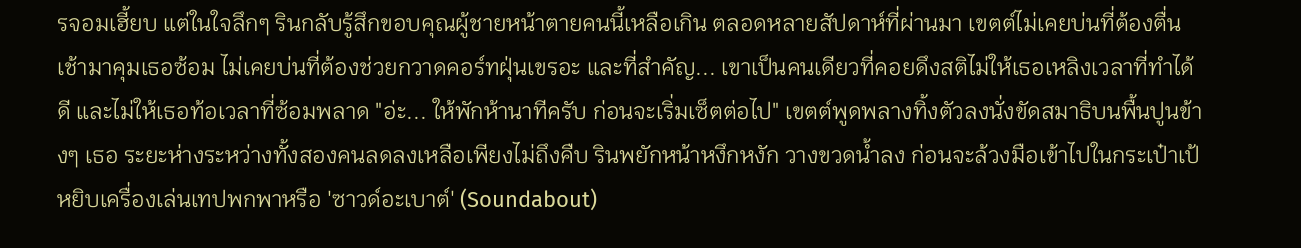รจอมเฮี้ยบ แต่ในใจลึกๆ รินกลับรู้สึกขอบคุณผู้ชายหน้าตายคนนี้เหลือเกิน ตลอดหลายสัปดาห์ที่ผ่านมา เขตต์ไม่เคยบ่นที่ต้องตื่นเช้ามาคุมเธอซ้อม ไม่เคยบ่นที่ต้องช่วยกวาดคอร์ทฝุ่นเขรอะ และที่สำคัญ... เขาเป็นคนเดียวที่คอยดึงสติไม่ให้เธอเหลิงเวลาที่ทำได้ดี และไม่ให้เธอท้อเวลาที่ซ้อมพลาด "อ่ะ... ให้พักห้านาทีครับ ก่อนจะเริ่มเซ็ตต่อไป" เขตต์พูดพลางทิ้งตัวลงนั่งขัดสมาธิบนพื้นปูนข้างๆ เธอ ระยะห่างระหว่างทั้งสองคนลดลงเหลือเพียงไม่ถึงคืบ รินพยักหน้าหงึกหงัก วางขวดน้ำลง ก่อนจะล้วงมือเข้าไปในกระเป๋าเป้ หยิบเครื่องเล่นเทปพกพาหรือ 'ซาวด์อะเบาต์' (Soundabout)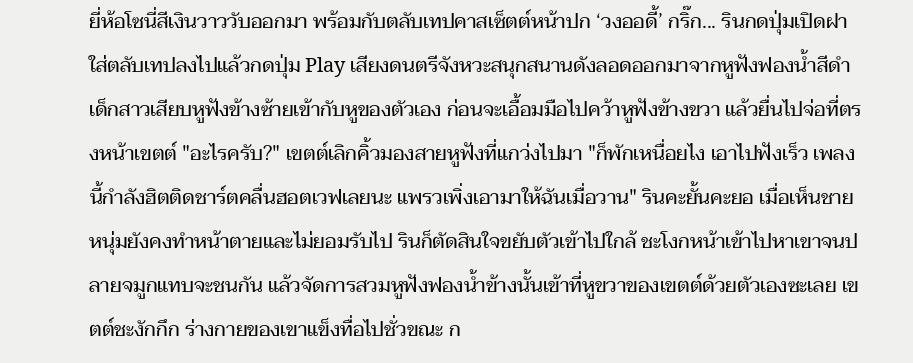ยี่ห้อโซนี่สีเงินวาววับออกมา พร้อมกับตลับเทปคาสเซ็ตต์หน้าปก ‘วงออดี้’ กริ๊ก... รินกดปุ่มเปิดฝา ใส่ตลับเทปลงไปแล้วกดปุ่ม Play เสียงดนตรีจังหวะสนุกสนานดังลอดออกมาจากหูฟังฟองน้ำสีดำ เด็กสาวเสียบหูฟังข้างซ้ายเข้ากับหูของตัวเอง ก่อนจะเอื้อมมือไปคว้าหูฟังข้างขวา แล้วยื่นไปจ่อที่ตรงหน้าเขตต์ "อะไรครับ?" เขตต์เลิกคิ้วมองสายหูฟังที่แกว่งไปมา "ก็พักเหนื่อยไง เอาไปฟังเร็ว เพลงนี้กำลังฮิตติดชาร์ตคลื่นฮอตเวฟเลยนะ แพรวเพิ่งเอามาให้ฉันเมื่อวาน" รินคะยั้นคะยอ เมื่อเห็นชายหนุ่มยังคงทำหน้าตายและไม่ยอมรับไป รินก็ตัดสินใจขยับตัวเข้าไปใกล้ ชะโงกหน้าเข้าไปหาเขาจนปลายจมูกแทบจะชนกัน แล้วจัดการสวมหูฟังฟองน้ำข้างนั้นเข้าที่หูขวาของเขตต์ด้วยตัวเองซะเลย เขตต์ชะงักกึก ร่างกายของเขาแข็งทื่อไปชั่วขณะ ก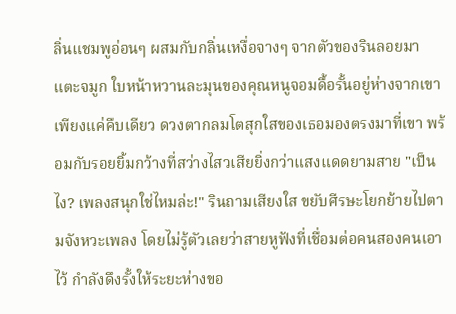ลิ่นแชมพูอ่อนๆ ผสมกับกลิ่นเหงื่อจางๆ จากตัวของรินลอยมาแตะจมูก ใบหน้าหวานละมุนของคุณหนูจอมดื้อรั้นอยู่ห่างจากเขาเพียงแค่คืบเดียว ดวงตากลมโตสุกใสของเธอมองตรงมาที่เขา พร้อมกับรอยยิ้มกว้างที่สว่างไสวเสียยิ่งกว่าแสงแดดยามสาย "เป็นไง? เพลงสนุกใช่ไหมล่ะ!" รินถามเสียงใส ขยับศีรษะโยกย้ายไปตามจังหวะเพลง โดยไม่รู้ตัวเลยว่าสายหูฟังที่เชื่อมต่อคนสองคนเอาไว้ กำลังดึงรั้งให้ระยะห่างขอ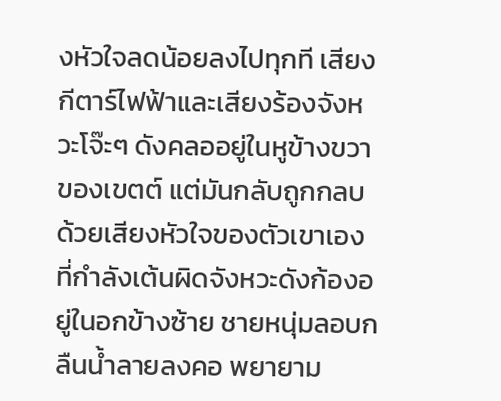งหัวใจลดน้อยลงไปทุกที เสียงกีตาร์ไฟฟ้าและเสียงร้องจังหวะโจ๊ะๆ ดังคลออยู่ในหูข้างขวาของเขตต์ แต่มันกลับถูกกลบด้วยเสียงหัวใจของตัวเขาเองที่กำลังเต้นผิดจังหวะดังก้องอยู่ในอกข้างซ้าย ชายหนุ่มลอบกลืนน้ำลายลงคอ พยายาม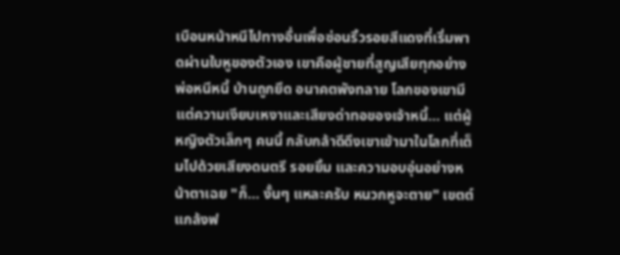เบือนหน้าหนีไปทางอื่นเพื่อซ่อนริ้วรอยสีแดงที่เริ่มพาดผ่านใบหูของตัวเอง เขาคือผู้ชายที่สูญเสียทุกอย่าง พ่อหนีหนี้ บ้านถูกยึด อนาคตพังทลาย โลกของเขามีแต่ความเงียบเหงาและเสียงด่าทอของเจ้าหนี้... แต่ผู้หญิงตัวเล็กๆ คนนี้ กลับกล้าดีดึงเขาเข้ามาในโลกที่เต็มไปด้วยเสียงดนตรี รอยยิ้ม และความอบอุ่นอย่างหน้าตาเฉย "ก็... งั้นๆ แหละครับ หนวกหูจะตาย" เขตต์แกล้งฟ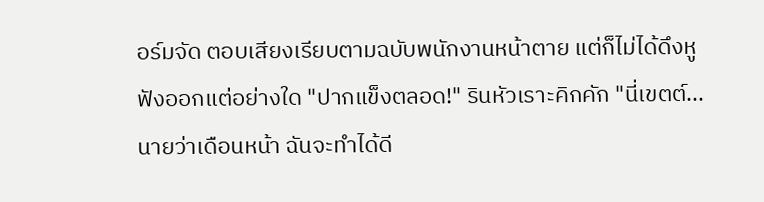อร์มจัด ตอบเสียงเรียบตามฉบับพนักงานหน้าตาย แต่ก็ไม่ได้ดึงหูฟังออกแต่อย่างใด "ปากแข็งตลอด!" รินหัวเราะคิกคัก "นี่เขตต์... นายว่าเดือนหน้า ฉันจะทำได้ดี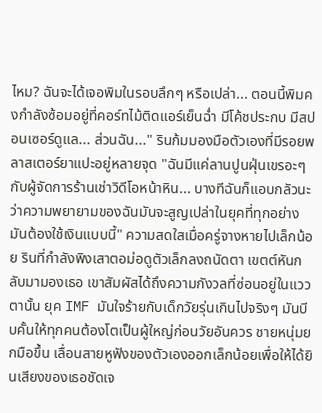ไหม? ฉันจะได้เจอพิมในรอบลึกๆ หรือเปล่า... ตอนนี้พิมคงกำลังซ้อมอยู่ที่คอร์ทไม้ติดแอร์เย็นฉ่ำ มีโค้ชประกบ มีสปอนเซอร์ดูแล... ส่วนฉัน..." รินก้มมองมือตัวเองที่มีรอยพลาสเตอร์ยาแปะอยู่หลายจุด "ฉันมีแค่ลานปูนฝุ่นเขรอะๆ กับผู้จัดการร้านเช่าวิดีโอหน้าหิน... บางทีฉันก็แอบกลัวนะ ว่าความพยายามของฉันมันจะสูญเปล่าในยุคที่ทุกอย่างมันต้องใช้เงินแบบนี้" ความสดใสเมื่อครู่จางหายไปเล็กน้อย รินที่กำลังพิงเสาตอม่อดูตัวเล็กลงถนัดตา เขตต์หันกลับมามองเธอ เขาสัมผัสได้ถึงความกังวลที่ซ่อนอยู่ในแววตานั้น ยุค IMF มันใจร้ายกับเด็กวัยรุ่นเกินไปจริงๆ มันบีบคั้นให้ทุกคนต้องโตเป็นผู้ใหญ่ก่อนวัยอันควร ชายหนุ่มยกมือขึ้น เลื่อนสายหูฟังของตัวเองออกเล็กน้อยเพื่อให้ได้ยินเสียงของเธอชัดเจ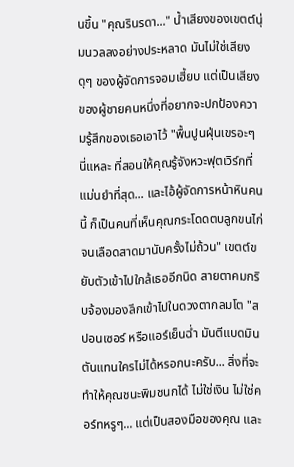นขึ้น "คุณรินรดา..." น้ำเสียงของเขตต์นุ่มนวลลงอย่างประหลาด มันไม่ใช่เสียงดุๆ ของผู้จัดการจอมเฮี้ยบ แต่เป็นเสียงของผู้ชายคนหนึ่งที่อยากจะปกป้องความรู้สึกของเธอเอาไว้ "พื้นปูนฝุ่นเขรอะๆ นี่แหละ ที่สอนให้คุณรู้จังหวะฟุตเวิร์กที่แม่นยำที่สุด... และไอ้ผู้จัดการหน้าหินคนนี้ ก็เป็นคนที่เห็นคุณกระโดดตบลูกขนไก่จนเลือดสาดมานับครั้งไม่ถ้วน" เขตต์ขยับตัวเข้าไปใกล้เธออีกนิด สายตาคมกริบจ้องมองลึกเข้าไปในดวงตากลมโต "สปอนเซอร์ หรือแอร์เย็นฉ่ำ มันตีแบดมินตันแทนใครไม่ได้หรอกนะครับ... สิ่งที่จะทำให้คุณชนะพิมชนกได้ ไม่ใช่เงิน ไม่ใช่คอร์ทหรูๆ... แต่เป็นสองมือของคุณ และ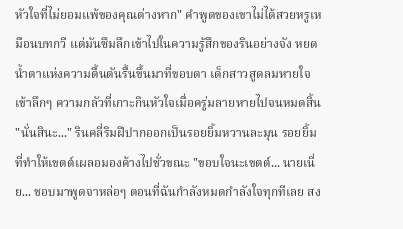หัวใจที่ไม่ยอมแพ้ของคุณต่างหาก" คำพูดของเขาไม่ได้สวยหรูเหมือนบทกวี แต่มันซึมลึกเข้าไปในความรู้สึกของรินอย่างจัง หยดน้ำตาแห่งความตื้นตันรื้นขึ้นมาที่ขอบตา เด็กสาวสูดลมหายใจเข้าลึกๆ ความกลัวที่เกาะกินหัวใจเมื่อครู่มลายหายไปจนหมดสิ้น "นั่นสินะ..." รินคลี่ริมฝีปากออกเป็นรอยยิ้มหวานละมุน รอยยิ้มที่ทำให้เขตต์เผลอมองค้างไปชั่วขณะ "ขอบใจนะเขตต์... นายเนี่ย... ชอบมาพูดจาหล่อๆ ตอนที่ฉันกำลังหมดกำลังใจทุกทีเลย สง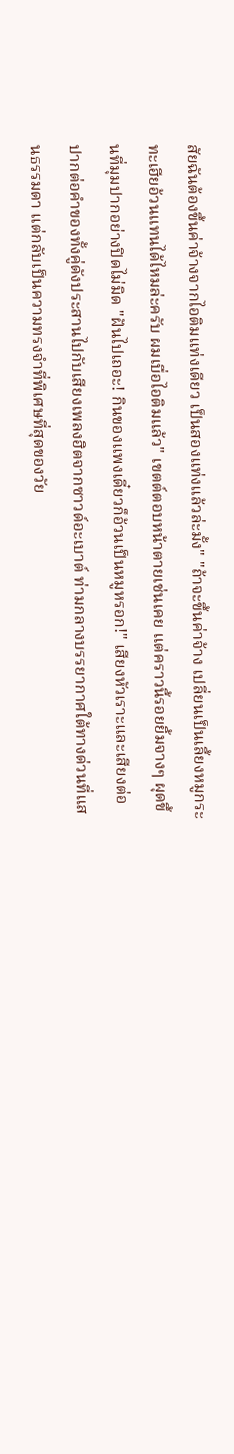สัยฉันต้องขึ้นค่าจ้างจากไอติมแท่งเดียว เป็นสองแท่งแล้วล่ะมั้ง" "ถ้าจะขึ้นค่าจ้าง เปลี่ยนเป็นเลี้ยงหมูกระทะเฮียอ้วนแทนได้ไหมล่ะครับ ผมเบื่อไอติมแล้ว" เขตต์ตอบหน้าตายเช่นเคย แต่คราวนี้รอยยิ้มจางๆ ผุดขึ้นที่มุมปากอย่างปิดไม่มิด "ฝันไปเถอะ! กินของแพงเดี๋ยวก็อ้วนเป็นหมูหรอก!" เสียงหัวเราะและเสียงต่อปากต่อคำของทั้งคู่ดังประสานไปกับเสียงเพลงฮิตจากซาวด์อะเบาต์ ท่ามกลางบรรยากาศใต้ทางด่วนที่แสนธรรมดา แต่กลับเป็นความทรงจำที่พิเศษที่สุดของวัย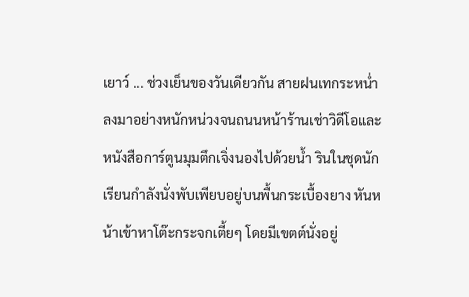เยาว์ ... ช่วงเย็นของวันเดียวกัน สายฝนเทกระหน่ำลงมาอย่างหนักหน่วงจนถนนหน้าร้านเช่าวิดีโอและหนังสือการ์ตูนมุมตึกเจิ่งนองไปด้วยน้ำ รินในชุดนักเรียนกำลังนั่งพับเพียบอยู่บนพื้นกระเบื้องยาง หันหน้าเข้าหาโต๊ะกระจกเตี้ยๆ โดยมีเขตต์นั่งอยู่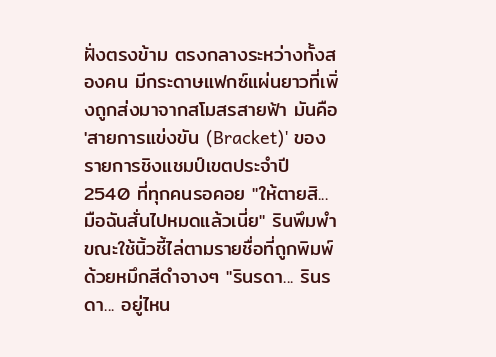ฝั่งตรงข้าม ตรงกลางระหว่างทั้งสองคน มีกระดาษแฟกซ์แผ่นยาวที่เพิ่งถูกส่งมาจากสโมสรสายฟ้า มันคือ 'สายการแข่งขัน (Bracket)' ของรายการชิงแชมป์เขตประจำปี 2540 ที่ทุกคนรอคอย "ให้ตายสิ... มือฉันสั่นไปหมดแล้วเนี่ย" รินพึมพำขณะใช้นิ้วชี้ไล่ตามรายชื่อที่ถูกพิมพ์ด้วยหมึกสีดำจางๆ "รินรดา... รินรดา... อยู่ไหน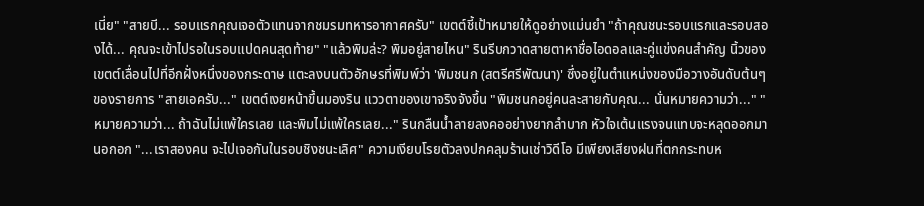เนี่ย" "สายบี... รอบแรกคุณเจอตัวแทนจากชมรมทหารอากาศครับ" เขตต์ชี้เป้าหมายให้ดูอย่างแม่นยำ "ถ้าคุณชนะรอบแรกและรอบสองได้... คุณจะเข้าไปรอในรอบแปดคนสุดท้าย" "แล้วพิมล่ะ? พิมอยู่สายไหน" รินรีบกวาดสายตาหาชื่อไอดอลและคู่แข่งคนสำคัญ นิ้วของเขตต์เลื่อนไปที่อีกฝั่งหนึ่งของกระดาษ แตะลงบนตัวอักษรที่พิมพ์ว่า 'พิมชนก (สตรีศรีพัฒนา)' ซึ่งอยู่ในตำแหน่งของมือวางอันดับต้นๆ ของรายการ "สายเอครับ..." เขตต์เงยหน้าขึ้นมองริน แววตาของเขาจริงจังขึ้น "พิมชนกอยู่คนละสายกับคุณ... นั่นหมายความว่า..." "หมายความว่า... ถ้าฉันไม่แพ้ใครเลย และพิมไม่แพ้ใครเลย..." รินกลืนน้ำลายลงคออย่างยากลำบาก หัวใจเต้นแรงจนแทบจะหลุดออกมานอกอก "...เราสองคน จะไปเจอกันในรอบชิงชนะเลิศ" ความเงียบโรยตัวลงปกคลุมร้านเช่าวิดีโอ มีเพียงเสียงฝนที่ตกกระทบห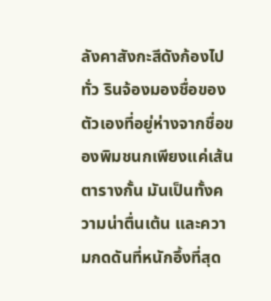ลังคาสังกะสีดังก้องไปทั่ว รินจ้องมองชื่อของตัวเองที่อยู่ห่างจากชื่อของพิมชนกเพียงแค่เส้นตารางกั้น มันเป็นทั้งความน่าตื่นเต้น และความกดดันที่หนักอึ้งที่สุด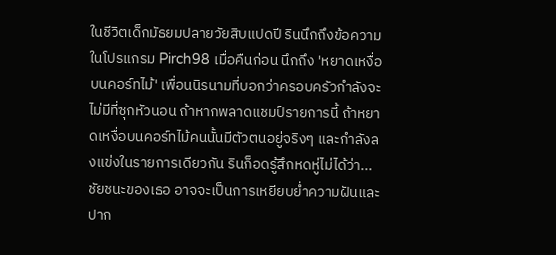ในชีวิตเด็กมัธยมปลายวัยสิบแปดปี รินนึกถึงข้อความในโปรแกรม Pirch98 เมื่อคืนก่อน นึกถึง 'หยาดเหงื่อบนคอร์ทไม้' เพื่อนนิรนามที่บอกว่าครอบครัวกำลังจะไม่มีที่ซุกหัวนอน ถ้าหากพลาดแชมป์รายการนี้ ถ้าหยาดเหงื่อบนคอร์ทไม้คนนั้นมีตัวตนอยู่จริงๆ และกำลังลงแข่งในรายการเดียวกัน รินก็อดรู้สึกหดหู่ไม่ได้ว่า... ชัยชนะของเธอ อาจจะเป็นการเหยียบย่ำความฝันและปาก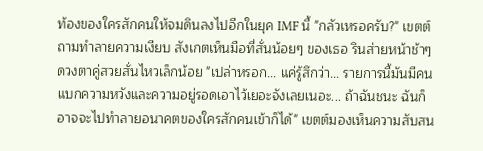ท้องของใครสักคนให้จมดินลงไปอีกในยุค IMF นี้ "กลัวเหรอครับ?" เขตต์ถามทำลายความเงียบ สังเกตเห็นมือที่สั่นน้อยๆ ของเธอ รินส่ายหน้าช้าๆ ดวงตาคู่สวยสั่นไหวเล็กน้อย "เปล่าหรอก... แค่รู้สึกว่า... รายการนี้มันมีคนแบกความหวังและความอยู่รอดเอาไว้เยอะจังเลยเนอะ... ถ้าฉันชนะ ฉันก็อาจจะไปทำลายอนาคตของใครสักคนเข้าก็ได้" เขตต์มองเห็นความสับสน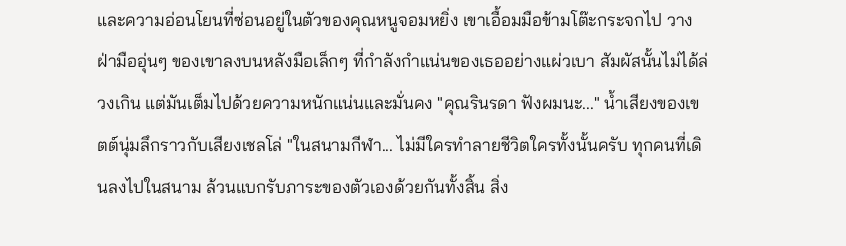และความอ่อนโยนที่ซ่อนอยู่ในตัวของคุณหนูจอมหยิ่ง เขาเอื้อมมือข้ามโต๊ะกระจกไป วางฝ่ามืออุ่นๆ ของเขาลงบนหลังมือเล็กๆ ที่กำลังกำแน่นของเธออย่างแผ่วเบา สัมผัสนั้นไม่ได้ล่วงเกิน แต่มันเต็มไปด้วยความหนักแน่นและมั่นคง "คุณรินรดา ฟังผมนะ..." น้ำเสียงของเขตต์นุ่มลึกราวกับเสียงเชลโล่ "ในสนามกีฬา... ไม่มีใครทำลายชีวิตใครทั้งนั้นครับ ทุกคนที่เดินลงไปในสนาม ล้วนแบกรับภาระของตัวเองด้วยกันทั้งสิ้น สิ่ง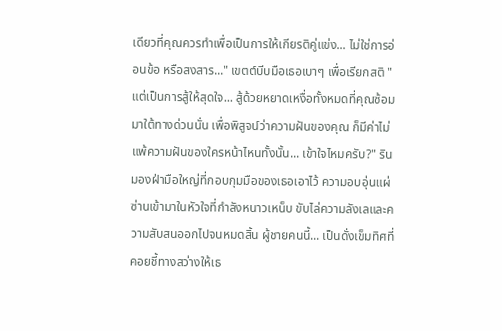เดียวที่คุณควรทำเพื่อเป็นการให้เกียรติคู่แข่ง... ไม่ใช่การอ่อนข้อ หรือสงสาร..." เขตต์บีบมือเธอเบาๆ เพื่อเรียกสติ "แต่เป็นการสู้ให้สุดใจ... สู้ด้วยหยาดเหงื่อทั้งหมดที่คุณซ้อมมาใต้ทางด่วนนั่น เพื่อพิสูจน์ว่าความฝันของคุณ ก็มีค่าไม่แพ้ความฝันของใครหน้าไหนทั้งนั้น... เข้าใจไหมครับ?" รินมองฝ่ามือใหญ่ที่กอบกุมมือของเธอเอาไว้ ความอบอุ่นแผ่ซ่านเข้ามาในหัวใจที่กำลังหนาวเหน็บ ขับไล่ความลังเลและความสับสนออกไปจนหมดสิ้น ผู้ชายคนนี้... เป็นดั่งเข็มทิศที่คอยชี้ทางสว่างให้เธ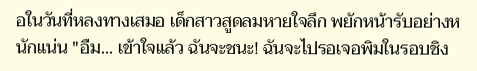อในวันที่หลงทางเสมอ เด็กสาวสูดลมหายใจลึก พยักหน้ารับอย่างหนักแน่น "อืม... เข้าใจแล้ว ฉันจะชนะ! ฉันจะไปรอเจอพิมในรอบชิง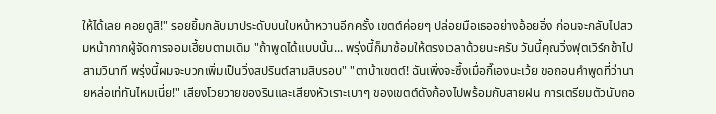ให้ได้เลย คอยดูสิ!" รอยยิ้มกลับมาประดับบนใบหน้าหวานอีกครั้ง เขตต์ค่อยๆ ปล่อยมือเธออย่างอ้อยอิ่ง ก่อนจะกลับไปสวมหน้ากากผู้จัดการจอมเฮี้ยบตามเดิม "ถ้าพูดได้แบบนั้น... พรุ่งนี้ก็มาซ้อมให้ตรงเวลาด้วยนะครับ วันนี้คุณวิ่งฟุตเวิร์กช้าไปสามวินาที พรุ่งนี้ผมจะบวกเพิ่มเป็นวิ่งสปรินต์สามสิบรอบ" "ตาบ้าเขตต์! ฉันเพิ่งจะซึ้งเมื่อกี๊เองนะเว้ย ขอถอนคำพูดที่ว่านายหล่อเท่ทันไหมเนี่ย!" เสียงโวยวายของรินและเสียงหัวเราะเบาๆ ของเขตต์ดังก้องไปพร้อมกับสายฝน การเตรียมตัวนับถอ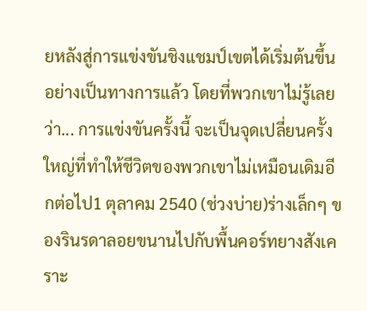ยหลังสู่การแข่งขันชิงแชมป์เขตได้เริ่มต้นขึ้นอย่างเป็นทางการแล้ว โดยที่พวกเขาไม่รู้เลยว่า... การแข่งขันครั้งนี้ จะเป็นจุดเปลี่ยนครั้งใหญ่ที่ทำให้ชีวิตของพวกเขาไม่เหมือนเดิมอีกต่อไป1 ตุลาคม 2540 (ช่วงบ่าย)ร่างเล็กๆ ของรินรดาลอยขนานไปกับพื้นคอร์ทยางสังเคราะ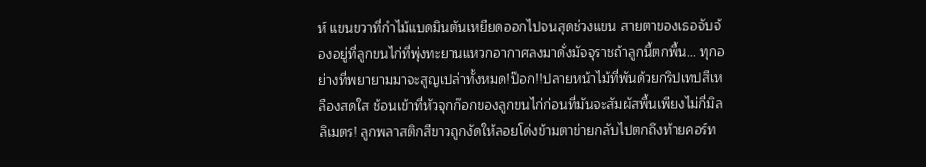ห์ แขนขวาที่กำไม้แบดมินตันเหยียดออกไปจนสุดช่วงแขน สายตาของเธอจับจ้องอยู่ที่ลูกขนไก่ที่พุ่งทะยานแหวกอากาศลงมาดั่งมัจจุราชถ้าลูกนี้ตกพื้น... ทุกอย่างที่พยายามมาจะสูญเปล่าทั้งหมด!ป๊อก!!ปลายหน้าไม้ที่พันด้วยกริปเทปสีเหลืองสดใส ช้อนเข้าที่หัวจุกก๊อกของลูกขนไก่ก่อนที่มันจะสัมผัสพื้นเพียงไม่กี่มิลลิเมตร! ลูกพลาสติกสีขาวถูกงัดให้ลอยโด่งข้ามตาข่ายกลับไปตกถึงท้ายคอร์ท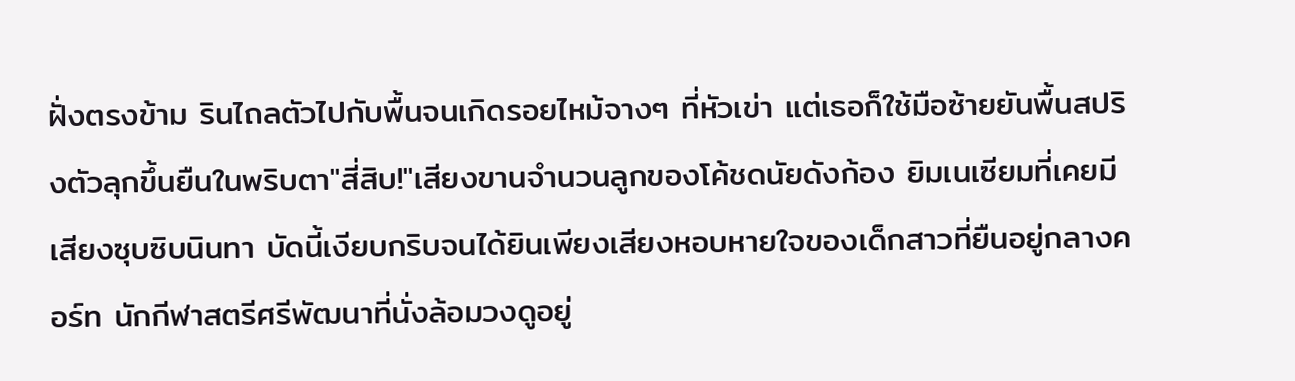ฝั่งตรงข้าม รินไถลตัวไปกับพื้นจนเกิดรอยไหม้จางๆ ที่หัวเข่า แต่เธอก็ใช้มือซ้ายยันพื้นสปริงตัวลุกขึ้นยืนในพริบตา"สี่สิบ!"เสียงขานจำนวนลูกของโค้ชดนัยดังก้อง ยิมเนเซียมที่เคยมีเสียงซุบซิบนินทา บัดนี้เงียบกริบจนได้ยินเพียงเสียงหอบหายใจของเด็กสาวที่ยืนอยู่กลางคอร์ท นักกีฬาสตรีศรีพัฒนาที่นั่งล้อมวงดูอยู่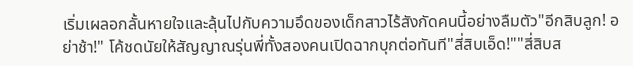เริ่มเผลอกลั้นหายใจและลุ้นไปกับความอึดของเด็กสาวไร้สังกัดคนนี้อย่างลืมตัว"อีกสิบลูก! อย่าช้า!" โค้ชดนัยให้สัญญาณรุ่นพี่ทั้งสองคนเปิดฉากบุกต่อทันที"สี่สิบเอ็ด!""สี่สิบส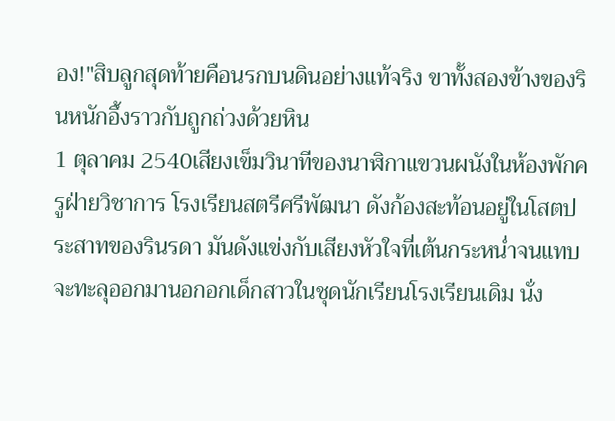อง!"สิบลูกสุดท้ายคือนรกบนดินอย่างแท้จริง ขาทั้งสองข้างของรินหนักอึ้งราวกับถูกถ่วงด้วยหิน
1 ตุลาคม 2540เสียงเข็มวินาทีของนาฬิกาแขวนผนังในห้องพักครูฝ่ายวิชาการ โรงเรียนสตรีศรีพัฒนา ดังก้องสะท้อนอยู่ในโสตประสาทของรินรดา มันดังแข่งกับเสียงหัวใจที่เต้นกระหน่ำจนแทบจะทะลุออกมานอกอกเด็กสาวในชุดนักเรียนโรงเรียนเดิม นั่ง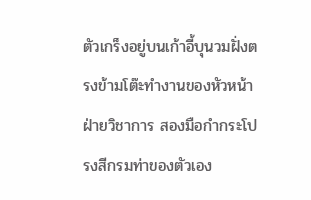ตัวเกร็งอยู่บนเก้าอี้บุนวมฝั่งตรงข้ามโต๊ะทำงานของหัวหน้าฝ่ายวิชาการ สองมือกำกระโปรงสีกรมท่าของตัวเอง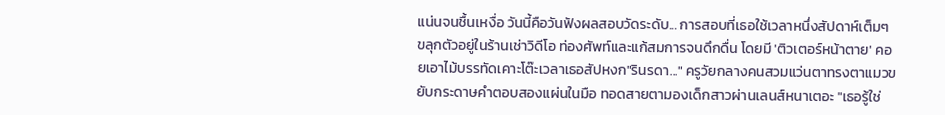แน่นจนชื้นเหงื่อ วันนี้คือวันฟังผลสอบวัดระดับ... การสอบที่เธอใช้เวลาหนึ่งสัปดาห์เต็มๆ ขลุกตัวอยู่ในร้านเช่าวิดีโอ ท่องศัพท์และแก้สมการจนดึกดื่น โดยมี 'ติวเตอร์หน้าตาย' คอยเอาไม้บรรทัดเคาะโต๊ะเวลาเธอสัปหงก"รินรดา..." ครูวัยกลางคนสวมแว่นตาทรงตาแมวขยับกระดาษคำตอบสองแผ่นในมือ ทอดสายตามองเด็กสาวผ่านเลนส์หนาเตอะ "เธอรู้ใช่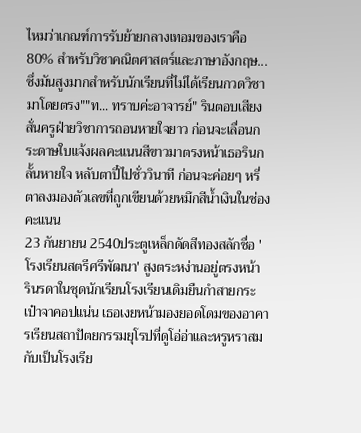ไหมว่าเกณฑ์การรับย้ายกลางเทอมของเราคือ 80% สำหรับวิชาคณิตศาสตร์และภาษาอังกฤษ... ซึ่งมันสูงมากสำหรับนักเรียนที่ไม่ได้เรียนกวดวิชามาโดยตรง""ท... ทราบค่ะอาจารย์" รินตอบเสียงสั่นครูฝ่ายวิชาการถอนหายใจยาว ก่อนจะเลื่อนกระดาษใบแจ้งผลคะแนนสีขาวมาตรงหน้าเธอรินกลั้นหายใจ หลับตาปี๋ไปชั่ววินาที ก่อนจะค่อยๆ หรี่ตาลงมองตัวเลขที่ถูกเขียนด้วยหมึกสีน้ำเงินในช่องคะแนน
23 กันยายน 2540ประตูเหล็กดัดสีทองสลักชื่อ 'โรงเรียนสตรีศรีพัฒนา' สูงตระหง่านอยู่ตรงหน้า รินรดาในชุดนักเรียนโรงเรียนเดิมยืนกำสายกระเป๋าจาคอปแน่น เธอเงยหน้ามองยอดโดมของอาคารเรียนสถาปัตยกรรมยุโรปที่ดูโอ่อ่าและหรูหราสมกับเป็นโรงเรีย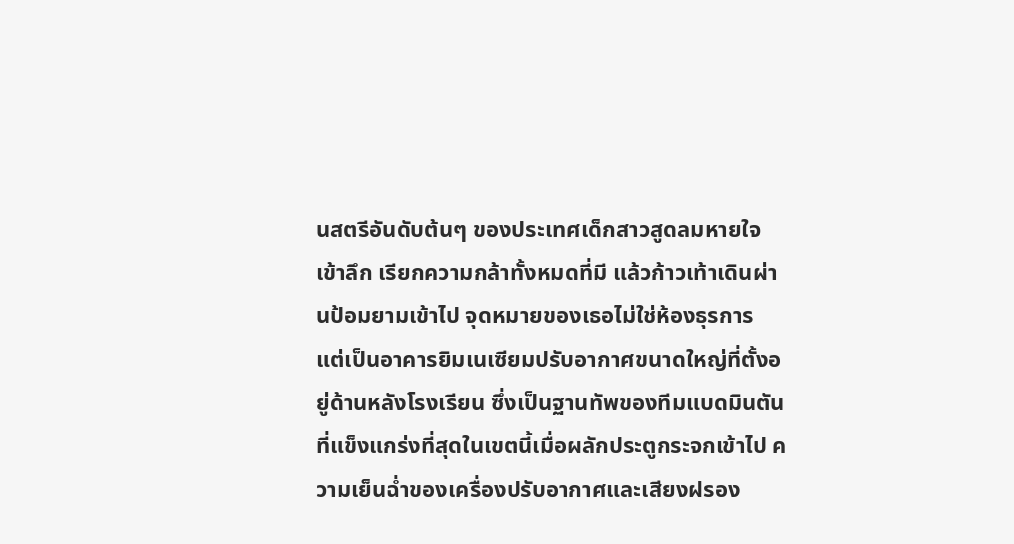นสตรีอันดับต้นๆ ของประเทศเด็กสาวสูดลมหายใจเข้าลึก เรียกความกล้าทั้งหมดที่มี แล้วก้าวเท้าเดินผ่านป้อมยามเข้าไป จุดหมายของเธอไม่ใช่ห้องธุรการ แต่เป็นอาคารยิมเนเซียมปรับอากาศขนาดใหญ่ที่ตั้งอยู่ด้านหลังโรงเรียน ซึ่งเป็นฐานทัพของทีมแบดมินตันที่แข็งแกร่งที่สุดในเขตนี้เมื่อผลักประตูกระจกเข้าไป ความเย็นฉ่ำของเครื่องปรับอากาศและเสียงฝรอง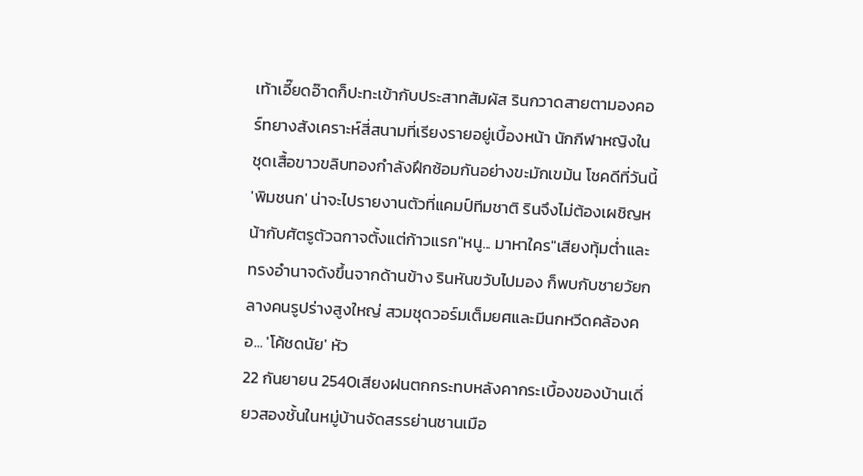เท้าเอี๊ยดอ๊าดก็ปะทะเข้ากับประสาทสัมผัส รินกวาดสายตามองคอร์ทยางสังเคราะห์สี่สนามที่เรียงรายอยู่เบื้องหน้า นักกีฬาหญิงในชุดเสื้อขาวขลิบทองกำลังฝึกซ้อมกันอย่างขะมักเขม้น โชคดีที่วันนี้ 'พิมชนก' น่าจะไปรายงานตัวที่แคมป์ทีมชาติ รินจึงไม่ต้องเผชิญหน้ากับศัตรูตัวฉกาจตั้งแต่ก้าวแรก"หนู... มาหาใคร"เสียงทุ้มต่ำและทรงอำนาจดังขึ้นจากด้านข้าง รินหันขวับไปมอง ก็พบกับชายวัยกลางคนรูปร่างสูงใหญ่ สวมชุดวอร์มเต็มยศและมีนกหวีดคล้องคอ... 'โค้ชดนัย' หัว
22 กันยายน 2540เสียงฝนตกกระทบหลังคากระเบื้องของบ้านเดี่ยวสองชั้นในหมู่บ้านจัดสรรย่านชานเมือ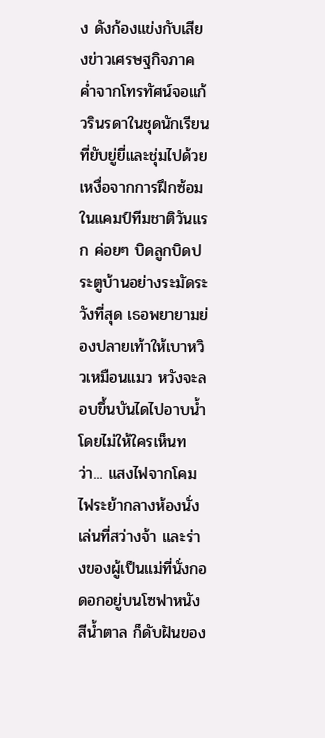ง ดังก้องแข่งกับเสียงข่าวเศรษฐกิจภาคค่ำจากโทรทัศน์จอแก้วรินรดาในชุดนักเรียนที่ยับยู่ยี่และชุ่มไปด้วยเหงื่อจากการฝึกซ้อมในแคมป์ทีมชาติวันแรก ค่อยๆ บิดลูกบิดประตูบ้านอย่างระมัดระวังที่สุด เธอพยายามย่องปลายเท้าให้เบาหวิวเหมือนแมว หวังจะลอบขึ้นบันไดไปอาบน้ำโดยไม่ให้ใครเห็นทว่า... แสงไฟจากโคมไฟระย้ากลางห้องนั่งเล่นที่สว่างจ้า และร่างของผู้เป็นแม่ที่นั่งกอดอกอยู่บนโซฟาหนังสีน้ำตาล ก็ดับฝันของ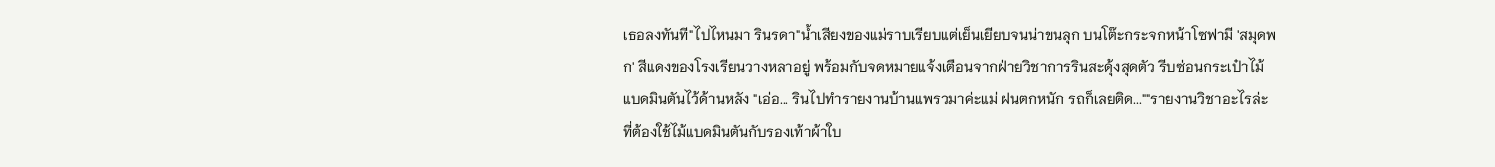เธอลงทันที"ไปไหนมา รินรดา"น้ำเสียงของแม่ราบเรียบแต่เย็นเยียบจนน่าขนลุก บนโต๊ะกระจกหน้าโซฟามี 'สมุดพก' สีแดงของโรงเรียนวางหลาอยู่ พร้อมกับจดหมายแจ้งเตือนจากฝ่ายวิชาการรินสะดุ้งสุดตัว รีบซ่อนกระเป๋าไม้แบดมินตันไว้ด้านหลัง "เอ่อ... รินไปทำรายงานบ้านแพรวมาค่ะแม่ ฝนตกหนัก รถก็เลยติด...""รายงานวิชาอะไรล่ะ ที่ต้องใช้ไม้แบดมินตันกับรองเท้าผ้าใบ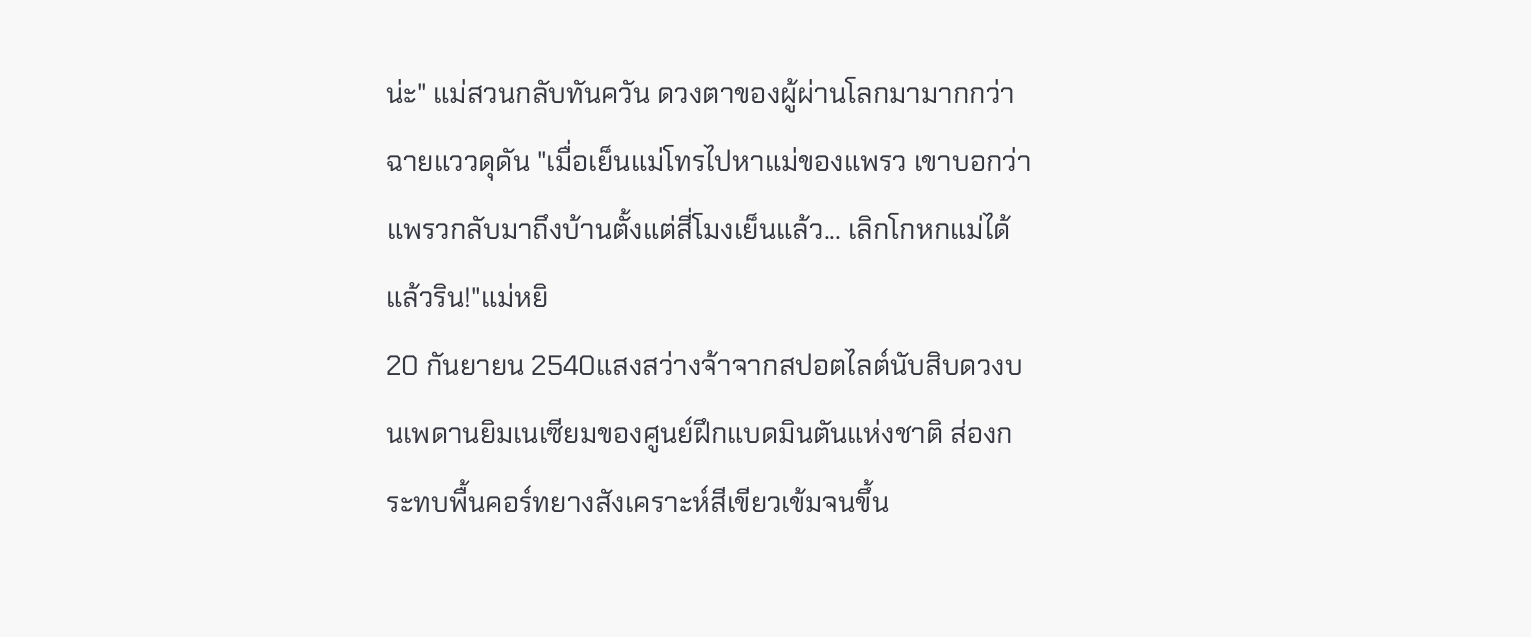น่ะ" แม่สวนกลับทันควัน ดวงตาของผู้ผ่านโลกมามากกว่าฉายแววดุดัน "เมื่อเย็นแม่โทรไปหาแม่ของแพรว เขาบอกว่าแพรวกลับมาถึงบ้านตั้งแต่สี่โมงเย็นแล้ว... เลิกโกหกแม่ได้แล้วริน!"แม่หยิ
20 กันยายน 2540แสงสว่างจ้าจากสปอตไลต์นับสิบดวงบนเพดานยิมเนเซียมของศูนย์ฝึกแบดมินตันแห่งชาติ ส่องกระทบพื้นคอร์ทยางสังเคราะห์สีเขียวเข้มจนขึ้น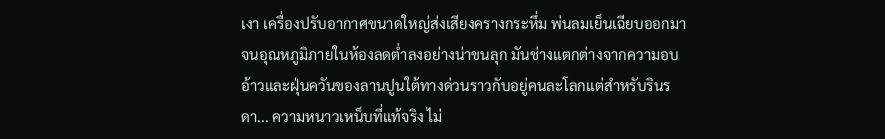เงา เครื่องปรับอากาศขนาดใหญ่ส่งเสียงครางกระหึ่ม พ่นลมเย็นเฉียบออกมาจนอุณหภูมิภายในห้องลดต่ำลงอย่างน่าขนลุก มันช่างแตกต่างจากความอบอ้าวและฝุ่นควันของลานปูนใต้ทางด่วนราวกับอยู่คนละโลกแต่สำหรับรินรดา... ความหนาวเหน็บที่แท้จริง ไม่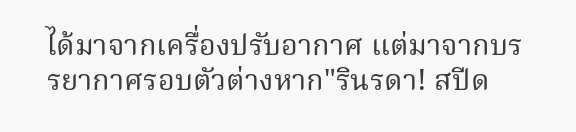ได้มาจากเครื่องปรับอากาศ แต่มาจากบรรยากาศรอบตัวต่างหาก"รินรดา! สปีด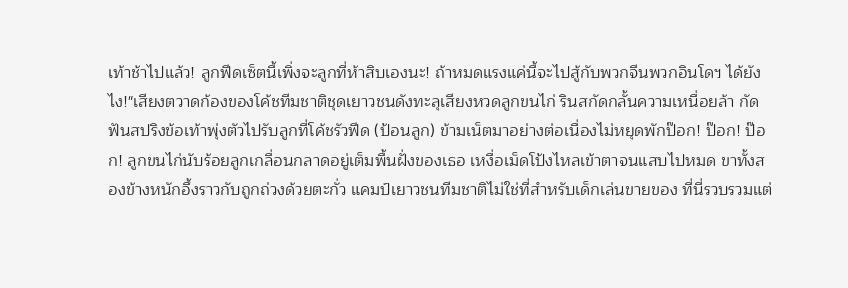เท้าช้าไปแล้ว! ลูกฟีดเซ็ตนี้เพิ่งจะลูกที่ห้าสิบเองนะ! ถ้าหมดแรงแค่นี้จะไปสู้กับพวกจีนพวกอินโดฯ ได้ยังไง!"เสียงตวาดก้องของโค้ชทีมชาติชุดเยาวชนดังทะลุเสียงหวดลูกขนไก่ รินสกัดกลั้นความเหนื่อยล้า กัดฟันสปริงข้อเท้าพุ่งตัวไปรับลูกที่โค้ชรัวฟีด (ป้อนลูก) ข้ามเน็ตมาอย่างต่อเนื่องไม่หยุดพักป๊อก! ป๊อก! ป๊อก! ลูกขนไก่นับร้อยลูกเกลื่อนกลาดอยู่เต็มพื้นฝั่งของเธอ เหงื่อเม็ดโป้งไหลเข้าตาจนแสบไปหมด ขาทั้งสองข้างหนักอึ้งราวกับถูกถ่วงด้วยตะกั่ว แคมป์เยาวชนทีมชาติไม่ใช่ที่สำหรับเด็กเล่นขายของ ที่นี่รวบรวมแต่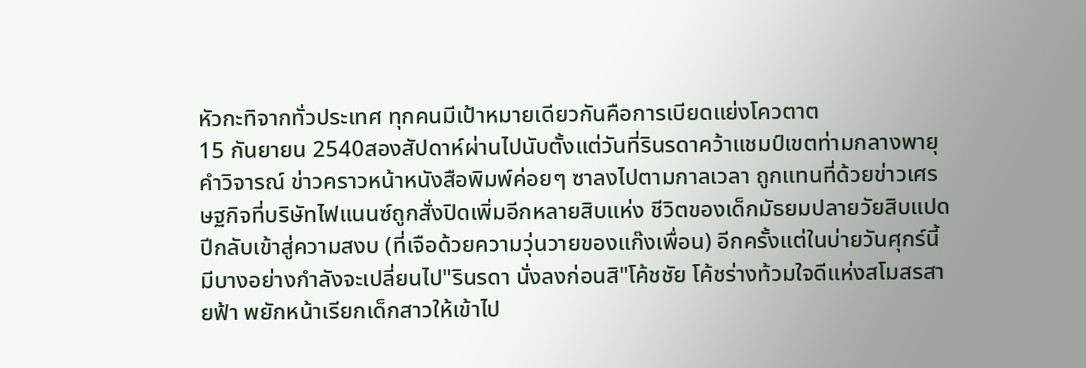หัวกะทิจากทั่วประเทศ ทุกคนมีเป้าหมายเดียวกันคือการเบียดแย่งโควตาต
15 กันยายน 2540สองสัปดาห์ผ่านไปนับตั้งแต่วันที่รินรดาคว้าแชมป์เขตท่ามกลางพายุคำวิจารณ์ ข่าวคราวหน้าหนังสือพิมพ์ค่อยๆ ซาลงไปตามกาลเวลา ถูกแทนที่ด้วยข่าวเศรษฐกิจที่บริษัทไฟแนนซ์ถูกสั่งปิดเพิ่มอีกหลายสิบแห่ง ชีวิตของเด็กมัธยมปลายวัยสิบแปดปีกลับเข้าสู่ความสงบ (ที่เจือด้วยความวุ่นวายของแก๊งเพื่อน) อีกครั้งแต่ในบ่ายวันศุกร์นี้ มีบางอย่างกำลังจะเปลี่ยนไป"รินรดา นั่งลงก่อนสิ"โค้ชชัย โค้ชร่างท้วมใจดีแห่งสโมสรสายฟ้า พยักหน้าเรียกเด็กสาวให้เข้าไป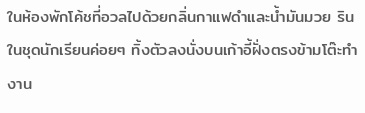ในห้องพักโค้ชที่อวลไปด้วยกลิ่นกาแฟดำและน้ำมันมวย รินในชุดนักเรียนค่อยๆ ทิ้งตัวลงนั่งบนเก้าอี้ฝั่งตรงข้ามโต๊ะทำงาน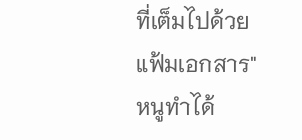ที่เต็มไปด้วยแฟ้มเอกสาร"หนูทำได้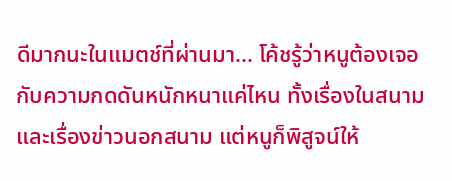ดีมากนะในแมตช์ที่ผ่านมา... โค้ชรู้ว่าหนูต้องเจอกับความกดดันหนักหนาแค่ไหน ทั้งเรื่องในสนามและเรื่องข่าวนอกสนาม แต่หนูก็พิสูจน์ให้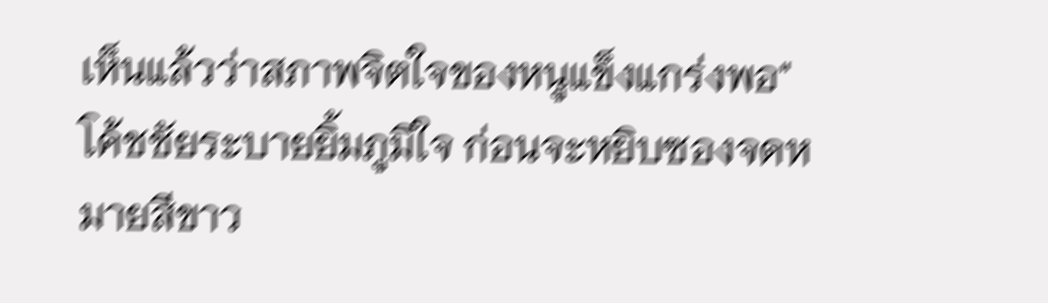เห็นแล้วว่าสภาพจิตใจของหนูแข็งแกร่งพอ" โค้ชชัยระบายยิ้มภูมิใจ ก่อนจะหยิบซองจดหมายสีขาว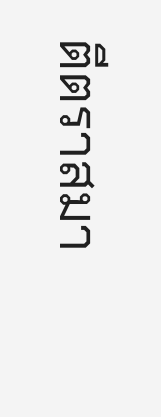ตีตราสมา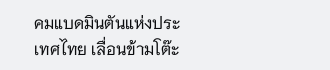คมแบดมินตันแห่งประเทศไทย เลื่อนข้ามโต๊ะ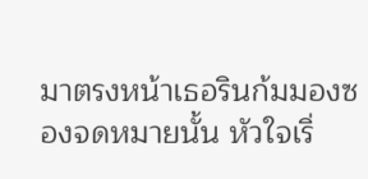มาตรงหน้าเธอรินก้มมองซองจดหมายนั้น หัวใจเริ่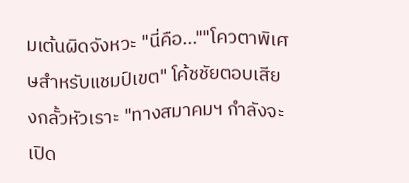มเต้นผิดจังหวะ "นี่คือ...""โควตาพิเศษสำหรับแชมป์เขต" โค้ชชัยตอบเสียงกลั้วหัวเราะ "ทางสมาคมฯ กำลังจะเปิด